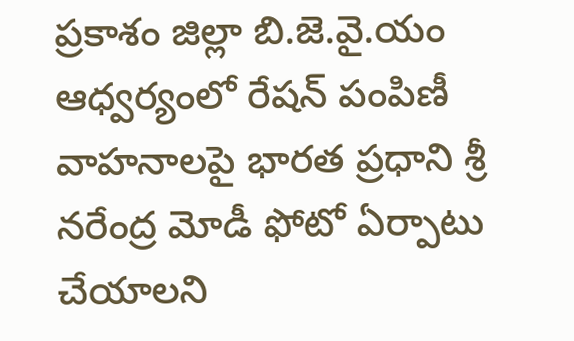ప్రకాశం జిల్లా బి.జె.వై.యం ఆధ్వర్యంలో రేషన్ పంపిణీ వాహనాలపై భారత ప్రధాని శ్రీ నరేంద్ర మోడీ ఫోటో ఏర్పాటు చేయాలని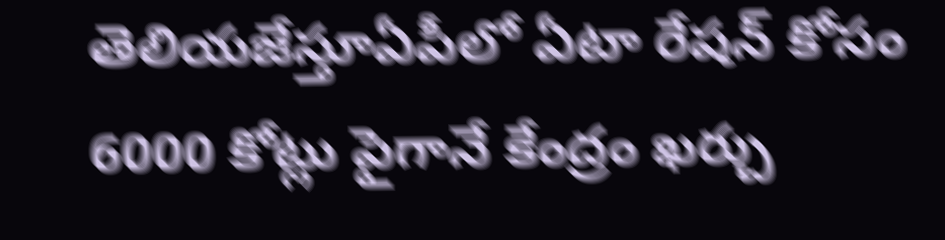తెలియజేస్తూఏపీలో ఏటా రేషన్ కోసం 6000 కోట్లు పైగానే కేంద్రం ఖర్చు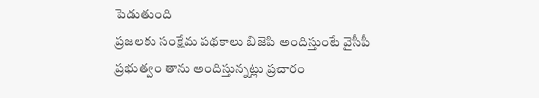పెడుతుంది
ప్రజలకు సంక్షేమ పథకాలు బిజెపి అందిస్తుంటే వైసీపీ ప్రభుత్వం తాను అందిస్తున్నట్లు ప్రచారం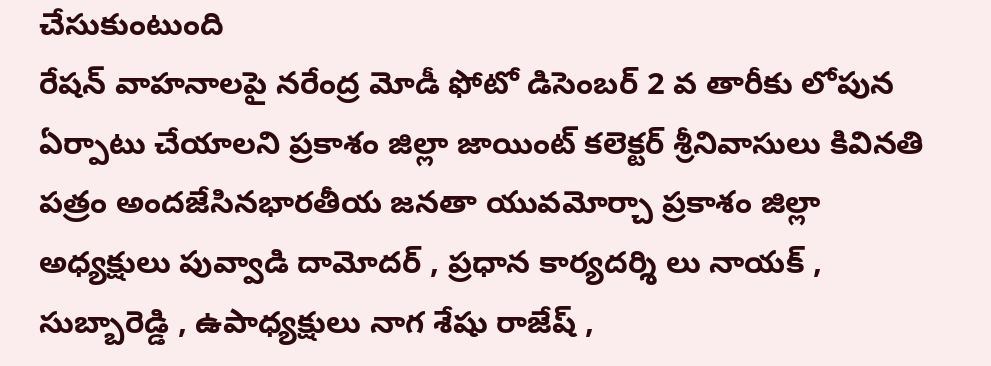చేసుకుంటుంది
రేషన్ వాహనాలపై నరేంద్ర మోడీ ఫోటో డిసెంబర్ 2 వ తారీకు లోపున ఏర్పాటు చేయాలని ప్రకాశం జిల్లా జాయింట్ కలెక్టర్ శ్రీనివాసులు కివినతి పత్రం అందజేసినభారతీయ జనతా యువమోర్చా ప్రకాశం జిల్లా అధ్యక్షులు పువ్వాడి దామోదర్ , ప్రధాన కార్యదర్శి లు నాయక్ , సుబ్బారెడ్డి , ఉపాధ్యక్షులు నాగ శేషు రాజేష్ ,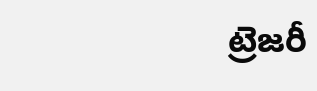ట్రెజరీ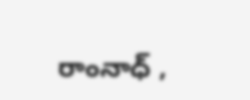రాంనాధ్ ,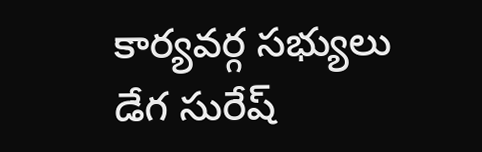కార్యవర్గ సభ్యులు డేగ సురేష్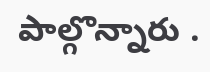పాల్గొన్నారు .